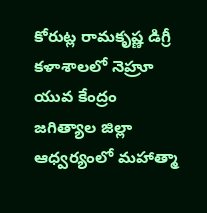కోరుట్ల రామకృష్ణ డిగ్రీ కళాశాలలో నెహ్రూ యువ కేంద్రం జగిత్యాల జిల్లా ఆధ్వర్యంలో మహాత్మా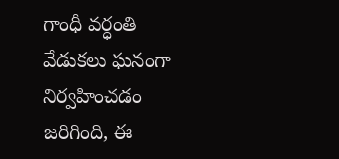గాంధీ వర్ధంతి వేడుకలు ఘనంగా నిర్వహించడం జరిగింది, ఈ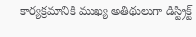కార్యక్రమానికి ముఖ్య అతిథులుగా డిస్ట్రిక్ట్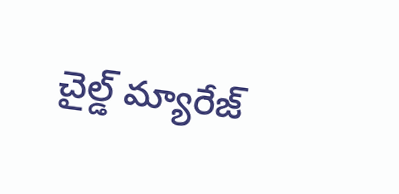చైల్డ్ మ్యారేజ్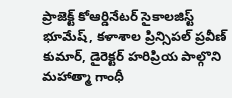ప్రాజెక్ట్ కోఆర్డినేటర్ సైకాలజిస్ట్ భూమేష్, కళాశాల ప్రిన్సిపల్ ప్రవీణ్ కుమార్, డైరెక్టర్ హరిప్రియ పాల్గొని మహాత్మా గాంధీ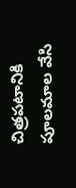చిత్రపటానికి పూలమాల వేసి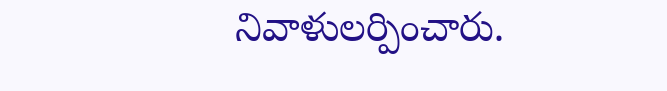నివాళులర్పించారు.